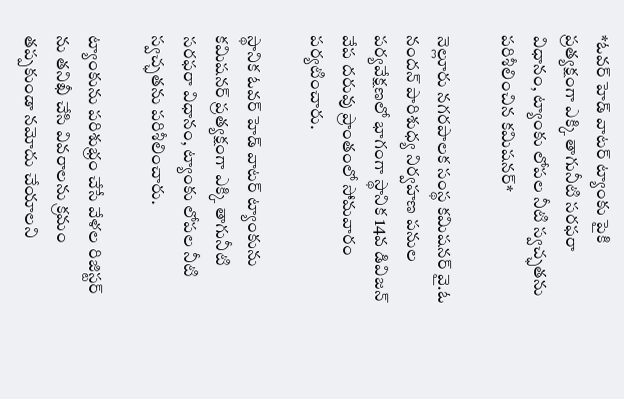*ఓవర్ హెడ్ వాటర్ ట్యాంకు పైకి ప్రత్యక్షంగా ఎక్కి తాగునీటి సరఫరా విధానం, ట్యాంకు లోపల నీటి స్వచ్ఛతను పరిశీలించిన కమిషనర్*

నెల్లూరు నగరపాలక సంస్థ కమిషనర్ వై.ఓ నందన్ పారిశుధ్య నిర్వహణ పనుల పర్యవేక్షణలో భాగంగా స్థానిక 14వ డివిజన్ వేప దరువు ప్రాంతంలో సోమవారం పర్యటించారు.

స్థానిక ఓవర్ హెడ్ వాటర్ ట్యాంకును కమిషనర్ ప్రత్యక్షంగా ఎక్కి తాగునీటి సరఫరా విధానం, ట్యాంకు లోపల నీటి స్వచ్ఛతను పరిశీలించారు.

ట్యాంకును పరిశుభ్రం చేసే వేళల రిజిస్టర్ ను తనిఖీ చేసి వివరాలను క్రమం తప్పకుండా నమోదు చేయాలని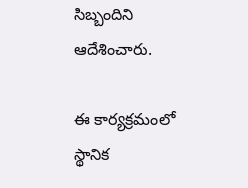సిబ్బందిని ఆదేశించారు.

ఈ కార్యక్రమంలో స్థానిక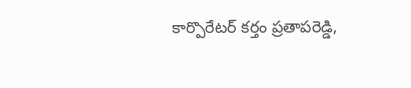కార్పొరేటర్ కర్తం ప్రతాపరెడ్డి,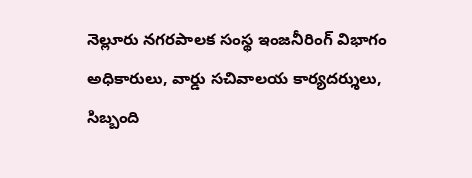నెల్లూరు నగరపాలక సంస్థ ఇంజనీరింగ్ విభాగం అధికారులు, వార్డు సచివాలయ కార్యదర్శులు, సిబ్బంది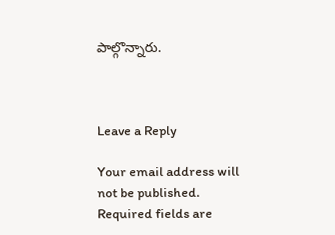పాల్గొన్నారు.



Leave a Reply

Your email address will not be published. Required fields are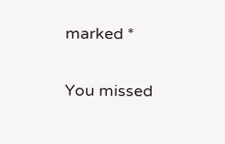marked *

You missed